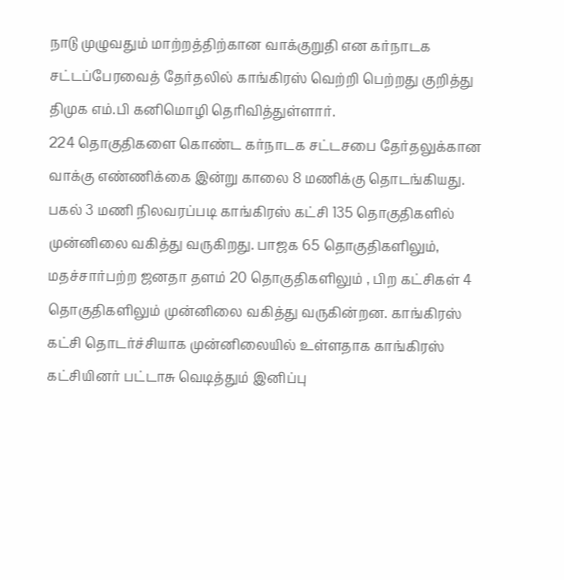நாடு முழுவதும் மாற்றத்திற்கான வாக்குறுதி என கர்நாடக சட்டப்பேரவைத் தேர்தலில் காங்கிரஸ் வெற்றி பெற்றது குறித்து திமுக எம்.பி கனிமொழி தெரிவித்துள்ளார்.
224 தொகுதிகளை கொண்ட கர்நாடக சட்டசபை தேர்தலுக்கான வாக்கு எண்ணிக்கை இன்று காலை 8 மணிக்கு தொடங்கியது.
பகல் 3 மணி நிலவரப்படி காங்கிரஸ் கட்சி 135 தொகுதிகளில் முன்னிலை வகித்து வருகிறது. பாஜக 65 தொகுதிகளிலும், மதச்சார்பற்ற ஜனதா தளம் 20 தொகுதிகளிலும் , பிற கட்சிகள் 4 தொகுதிகளிலும் முன்னிலை வகித்து வருகின்றன. காங்கிரஸ் கட்சி தொடர்ச்சியாக முன்னிலையில் உள்ளதாக காங்கிரஸ் கட்சியினர் பட்டாசு வெடித்தும் இனிப்பு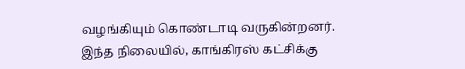வழங்கியும் கொண்டாடி வருகின்றனர்.
இந்த நிலையில், காங்கிரஸ் கட்சிக்கு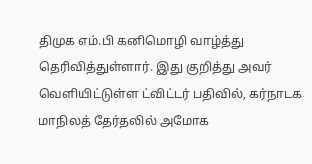திமுக எம்.பி கனிமொழி வாழ்த்து தெரிவித்துள்ளார். இது குறித்து அவர் வெளியிட்டுள்ள ட்விட்டர் பதிவில், கர்நாடக மாநிலத் தேர்தலில் அமோக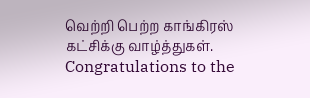வெற்றி பெற்ற காங்கிரஸ் கட்சிக்கு வாழ்த்துகள்.
Congratulations to the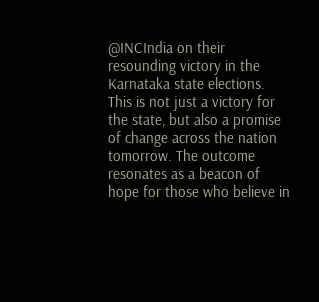@INCIndia on their resounding victory in the Karnataka state elections. This is not just a victory for the state, but also a promise of change across the nation tomorrow. The outcome resonates as a beacon of hope for those who believe in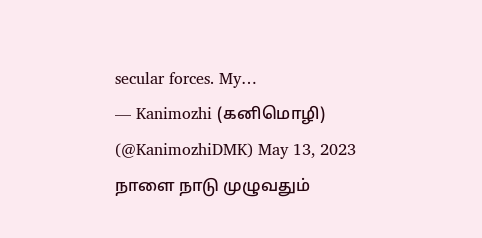secular forces. My…
— Kanimozhi (கனிமொழி) (@KanimozhiDMK) May 13, 2023
நாளை நாடு முழுவதும்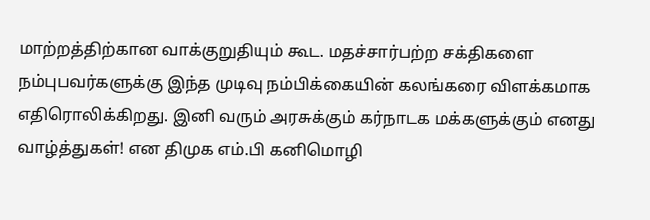மாற்றத்திற்கான வாக்குறுதியும் கூட. மதச்சார்பற்ற சக்திகளை நம்புபவர்களுக்கு இந்த முடிவு நம்பிக்கையின் கலங்கரை விளக்கமாக எதிரொலிக்கிறது. இனி வரும் அரசுக்கும் கர்நாடக மக்களுக்கும் எனது வாழ்த்துகள்! என திமுக எம்.பி கனிமொழி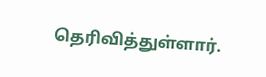தெரிவித்துள்ளார்.